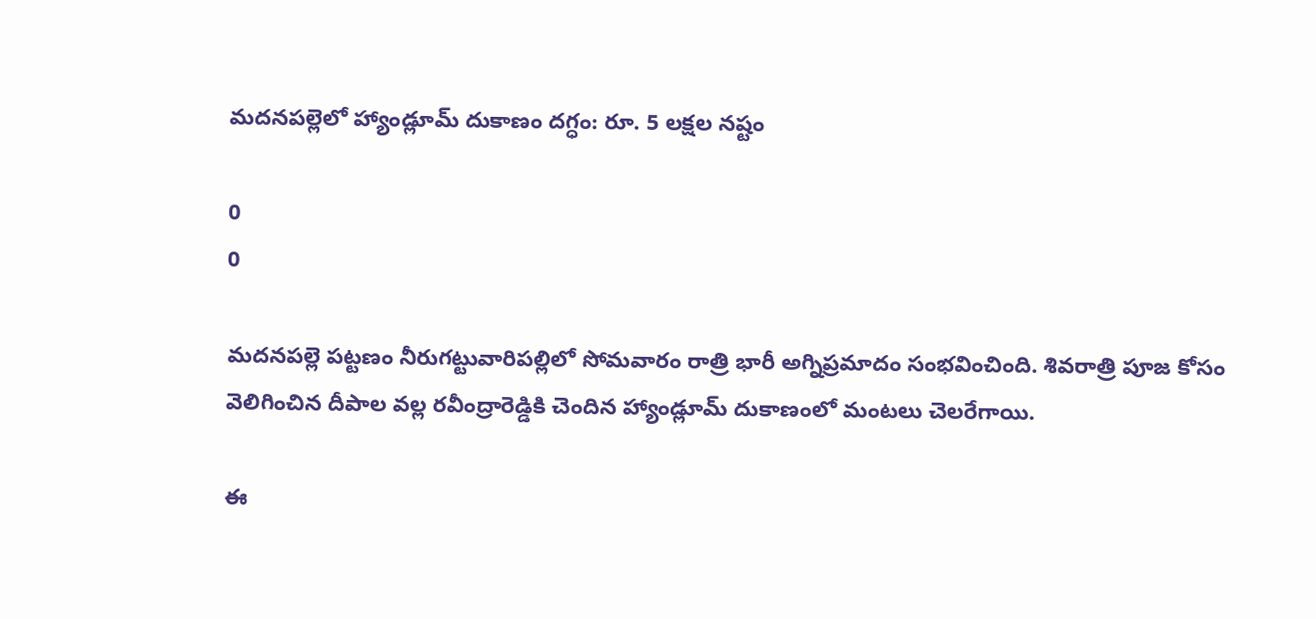మదనపల్లెలో హ్యాండ్లూమ్ దుకాణం దగ్ధం: రూ. 5 లక్షల నష్టం

0
0

మదనపల్లె పట్టణం నీరుగట్టువారిపల్లిలో సోమవారం రాత్రి భారీ అగ్నిప్రమాదం సంభవించింది. శివరాత్రి పూజ కోసం వెలిగించిన దీపాల వల్ల రవీంద్రారెడ్డికి చెందిన హ్యాండ్లూమ్ దుకాణంలో మంటలు చెలరేగాయి.

ఈ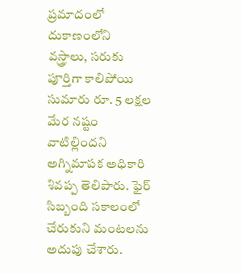ప్రమాదంలో దుకాణంలోని వస్త్రాలు, సరుకు పూర్తిగా కాలిపోయి సుమారు రూ. 5 లక్షల మేర నష్టం వాటిల్లిందని అగ్నిమాపక అధికారి శివప్ప తెలిపారు. ఫైర్ సిబ్బంది సకాలంలో చేరుకుని మంటలను అదుపు చేశారు.